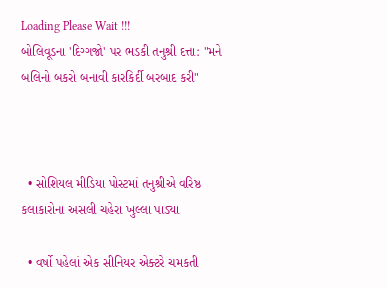Loading Please Wait !!!
બોલિવૂડના 'દિગ્ગજો' પર ભડકી તનુશ્રી દત્તા: "મને બલિનો બકરો બનાવી કારકિર્દી બરબાદ કરી"



  • સોશિયલ મીડિયા પોસ્ટમાં તનુશ્રીએ વરિષ્ઠ કલાકારોના અસલી ચહેરા ખુલ્લા પાડ્યા

  • વર્ષો પહેલાં એક સીનિયર એક્ટરે ચમકતી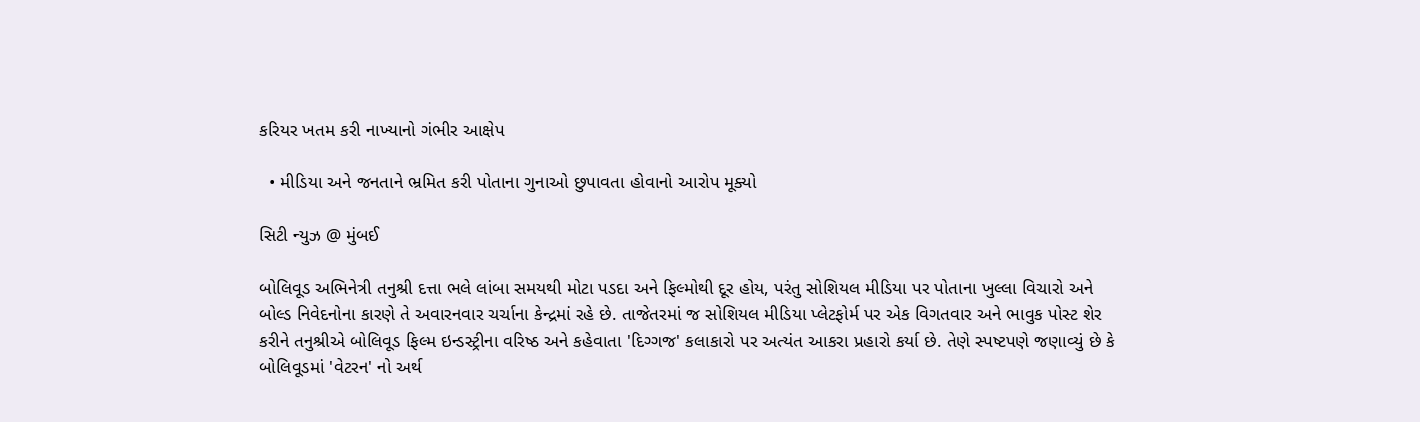કરિયર ખતમ કરી નાખ્યાનો ગંભીર આક્ષેપ

  • મીડિયા અને જનતાને ભ્રમિત કરી પોતાના ગુનાઓ છુપાવતા હોવાનો આરોપ મૂક્યો

સિટી ન્યુઝ @ મુંબઈ

બોલિવૂડ અભિનેત્રી તનુશ્રી દત્તા ભલે લાંબા સમયથી મોટા પડદા અને ફિલ્મોથી દૂર હોય, પરંતુ સોશિયલ મીડિયા પર પોતાના ખુલ્લા વિચારો અને બોલ્ડ નિવેદનોના કારણે તે અવારનવાર ચર્ચાના કેન્દ્રમાં રહે છે. તાજેતરમાં જ સોશિયલ મીડિયા પ્લેટફોર્મ પર એક વિગતવાર અને ભાવુક પોસ્ટ શેર કરીને તનુશ્રીએ બોલિવૂડ ફિલ્મ ઇન્ડસ્ટ્રીના વરિષ્ઠ અને કહેવાતા 'દિગ્ગજ' કલાકારો પર અત્યંત આકરા પ્રહારો કર્યા છે. તેણે સ્પષ્ટપણે જણાવ્યું છે કે બોલિવૂડમાં 'વેટરન' નો અર્થ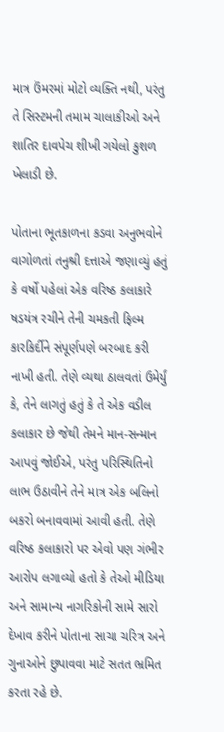માત્ર ઉંમરમાં મોટો વ્યક્તિ નથી, પરંતુ તે સિસ્ટમની તમામ ચાલાકીઓ અને શાતિર દાવપેચ શીખી ગયેલો કુશળ ખેલાડી છે.

પોતાના ભૂતકાળના કડવા અનુભવોને વાગોળતાં તનુશ્રી દત્તાએ જણાવ્યું હતું કે વર્ષો પહેલાં એક વરિષ્ઠ કલાકારે ષડયંત્ર રચીને તેની ચમકતી ફિલ્મ કારકિર્દીને સંપૂર્ણપણે બરબાદ કરી નાખી હતી. તેણે વ્યથા ઠાલવતાં ઉમેર્યું કે, તેને લાગતું હતું કે તે એક વડીલ કલાકાર છે જેથી તેમને માન-સન્માન આપવું જોઈએ, પરંતુ પરિસ્થિતિનો લાભ ઉઠાવીને તેને માત્ર એક બલિનો બકરો બનાવવામાં આવી હતી. તેણે વરિષ્ઠ કલાકારો પર એવો પણ ગંભીર આરોપ લગાવ્યો હતો કે તેઓ મીડિયા અને સામાન્ય નાગરિકોની સામે સારો દેખાવ કરીને પોતાના સાચા ચરિત્ર અને ગુનાઓને છુપાવવા માટે સતત ભ્રમિત કરતા રહે છે.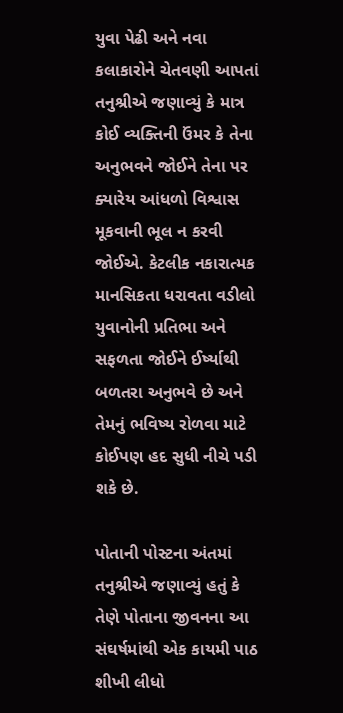યુવા પેઢી અને નવા કલાકારોને ચેતવણી આપતાં તનુશ્રીએ જણાવ્યું કે માત્ર કોઈ વ્યક્તિની ઉંમર કે તેના અનુભવને જોઈને તેના પર ક્યારેય આંધળો વિશ્વાસ મૂકવાની ભૂલ ન કરવી જોઈએ. કેટલીક નકારાત્મક માનસિકતા ધરાવતા વડીલો યુવાનોની પ્રતિભા અને સફળતા જોઈને ઈર્ષ્યાથી બળતરા અનુભવે છે અને તેમનું ભવિષ્ય રોળવા માટે કોઈપણ હદ સુધી નીચે પડી શકે છે.

પોતાની પોસ્ટના અંતમાં તનુશ્રીએ જણાવ્યું હતું કે તેણે પોતાના જીવનના આ સંઘર્ષમાંથી એક કાયમી પાઠ શીખી લીધો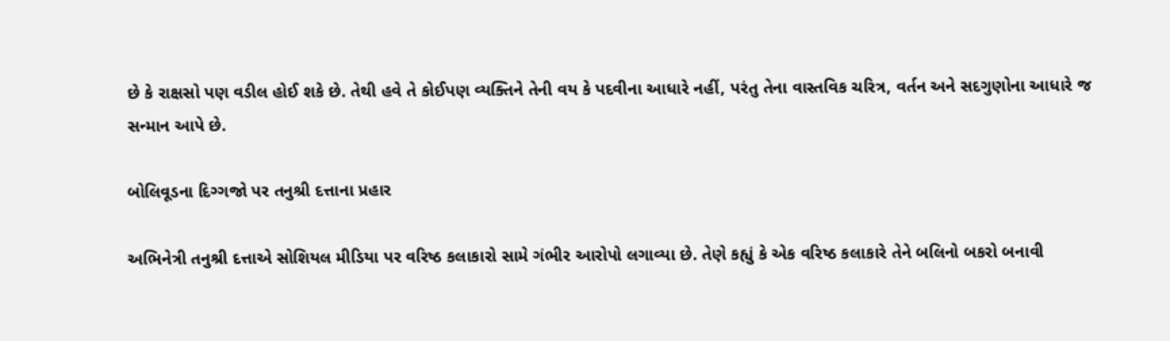છે કે રાક્ષસો પણ વડીલ હોઈ શકે છે. તેથી હવે તે કોઈપણ વ્યક્તિને તેની વય કે પદવીના આધારે નહીં, પરંતુ તેના વાસ્તવિક ચરિત્ર, વર્તન અને સદગુણોના આધારે જ સન્માન આપે છે.

બોલિવૂડના દિગ્ગજો પર તનુશ્રી દત્તાના પ્રહાર

અભિનેત્રી તનુશ્રી દત્તાએ સોશિયલ મીડિયા પર વરિષ્ઠ કલાકારો સામે ગંભીર આરોપો લગાવ્યા છે. તેણે કહ્યું કે એક વરિષ્ઠ કલાકારે તેને બલિનો બકરો બનાવી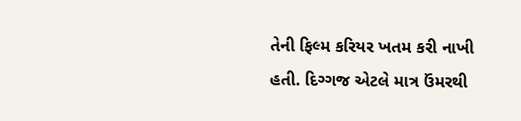તેની ફિલ્મ કરિયર ખતમ કરી નાખી હતી. દિગ્ગજ એટલે માત્ર ઉંમરથી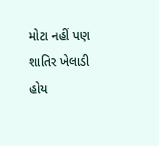મોટા નહીં પણ શાતિર ખેલાડી હોય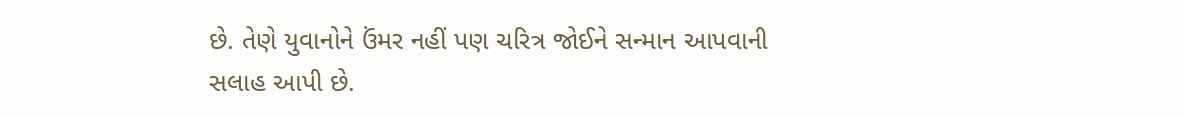છે. તેણે યુવાનોને ઉંમર નહીં પણ ચરિત્ર જોઈને સન્માન આપવાની સલાહ આપી છે.